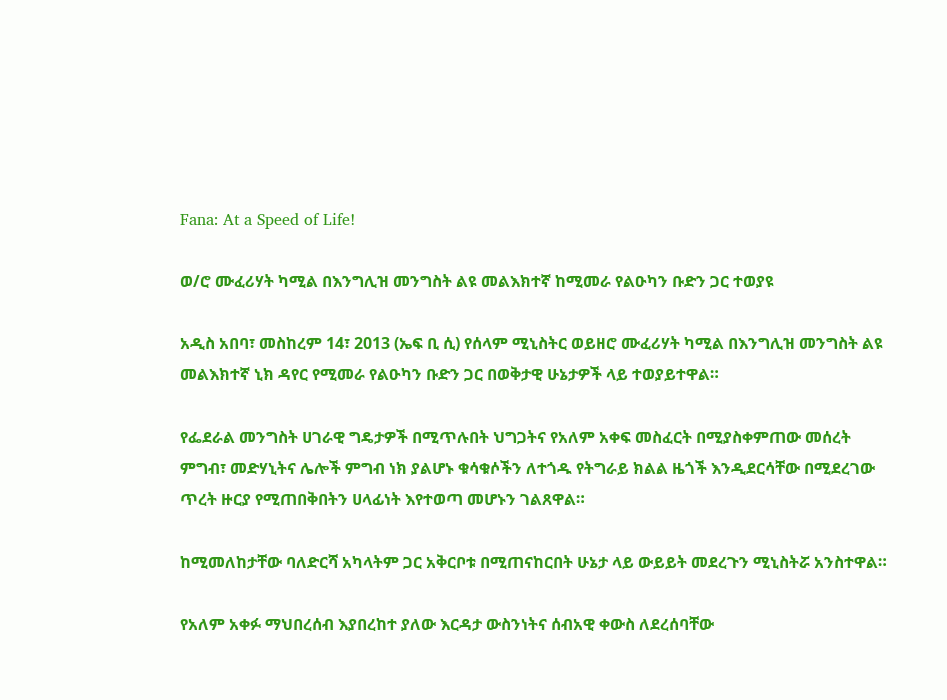Fana: At a Speed of Life!

ወ/ሮ ሙፈሪሃት ካሚል በእንግሊዝ መንግስት ልዩ መልእክተኛ ከሚመራ የልዑካን ቡድን ጋር ተወያዩ

አዲስ አበባ፣ መስከረም 14፣ 2013 (ኤፍ ቢ ሲ) የሰላም ሚኒስትር ወይዘሮ ሙፈሪሃት ካሚል በእንግሊዝ መንግስት ልዩ መልእክተኛ ኒክ ዳየር የሚመራ የልዑካን ቡድን ጋር በወቅታዊ ሁኔታዎች ላይ ተወያይተዋል።

የፌደራል መንግስት ሀገራዊ ግዴታዎች በሚጥሉበት ህግጋትና የአለም አቀፍ መስፈርት በሚያስቀምጠው መሰረት ምግብ፣ መድሃኒትና ሌሎች ምግብ ነክ ያልሆኑ ቁሳቁሶችን ለተጎዱ የትግራይ ክልል ዜጎች እንዲደርሳቸው በሚደረገው ጥረት ዙርያ የሚጠበቅበትን ሀላፊነት እየተወጣ መሆኑን ገልጸዋል።

ከሚመለከታቸው ባለድርሻ አካላትም ጋር አቅርቦቱ በሚጠናከርበት ሁኔታ ላይ ውይይት መደረጉን ሚኒስትሯ አንስተዋል።

የአለም አቀፉ ማህበረሰብ እያበረከተ ያለው እርዳታ ውስንነትና ሰብአዊ ቀውስ ለደረሰባቸው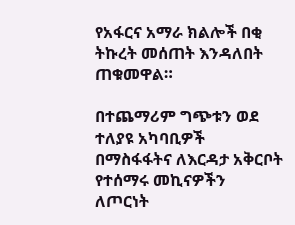የአፋርና አማራ ክልሎች በቂ ትኩረት መሰጠት እንዳለበት ጠቁመዋል።

በተጨማሪም ግጭቱን ወደ ተለያዩ አካባቢዎች በማስፋፋትና ለእርዳታ አቅርቦት የተሰማሩ መኪናዎችን ለጦርነት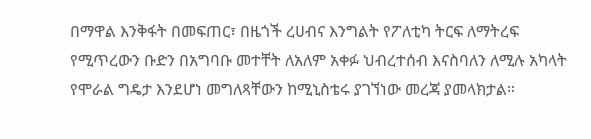በማዋል እንቅፋት በመፍጠር፣ በዜጎች ረሀብና እንግልት የፖለቲካ ትርፍ ለማትረፍ የሚጥረውን ቡድን በአግባቡ መተቸት ለአለም አቀፉ ህብረተሰብ እናስባለን ለሚሉ አካላት የሞራል ግዴታ እንደሆነ መግለጻቸውን ከሚኒስቴሩ ያገኘነው መረጃ ያመላክታል።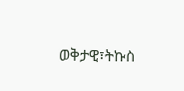ወቅታዊ፣ትኩስ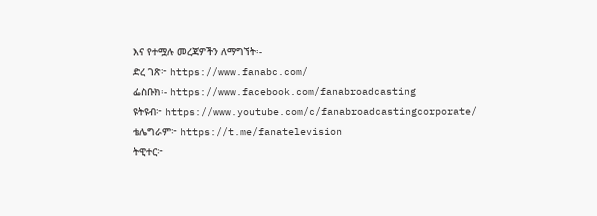እና የተሟሉ መረጃዎችን ለማግኘት፡-
ድረ ገጽ፦ https://www.fanabc.com/
ፌስቡክ፡- https://www.facebook.com/fanabroadcasting
ዩትዩብ፦ https://www.youtube.com/c/fanabroadcastingcorporate/
ቴሌግራም፦ https://t.me/fanatelevision
ትዊተር፦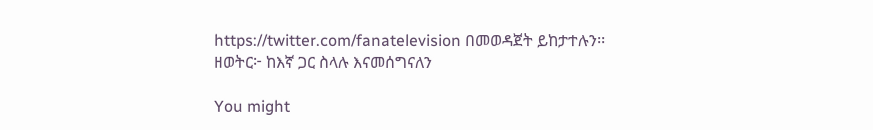https://twitter.com/fanatelevision በመወዳጀት ይከታተሉን፡፡
ዘወትር፦ ከእኛ ጋር ስላሉ እናመሰግናለን

You might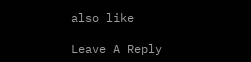also like

Leave A Reply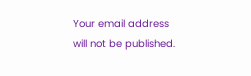Your email address will not be published.